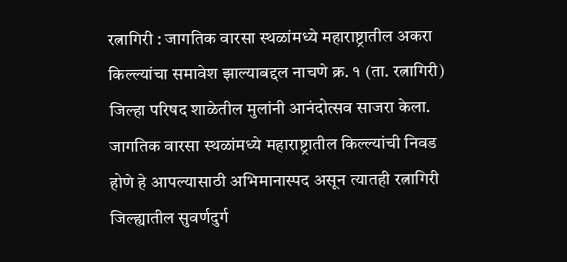रत्नागिरी : जागतिक वारसा स्थळांमध्ये महाराष्ट्रातील अकरा किल्ल्यांचा समावेश झाल्याबद्दल नाचणे क्र. १ (ता. रत्नागिरी) जिल्हा परिषद शाळेतील मुलांनी आनंदोत्सव साजरा केला.
जागतिक वारसा स्थळांमध्ये महाराष्ट्रातील किल्ल्यांची निवड होणे हे आपल्यासाठी अभिमानास्पद असून त्यातही रत्नागिरी जिल्ह्यातील सुवर्णदुर्ग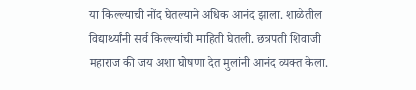या किल्ल्याची नोंद घेतल्याने अधिक आनंद झाला. शाळेतील विद्यार्थ्यांनी सर्व किल्ल्यांची माहिती घेतली. छत्रपती शिवाजी महाराज की जय अशा घोषणा देत मुलांनी आनंद व्यक्त केला.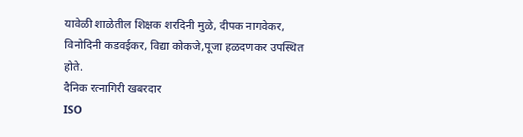यावेळी शाळेतील शिक्षक शरदिनी मुळे, दीपक नागवेकर, विनोदिनी कडवईकर, विद्या कोकजे,पूजा हळदणकर उपस्थित होते.
दैनिक रत्नागिरी खबरदार
ISO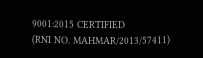9001:2015 CERTIFIED
(RNI NO. MAHMAR/2013/57411)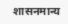शासनमान्य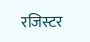रजिस्टर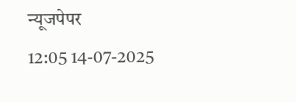न्यूजपेपर
12:05 14-07-2025